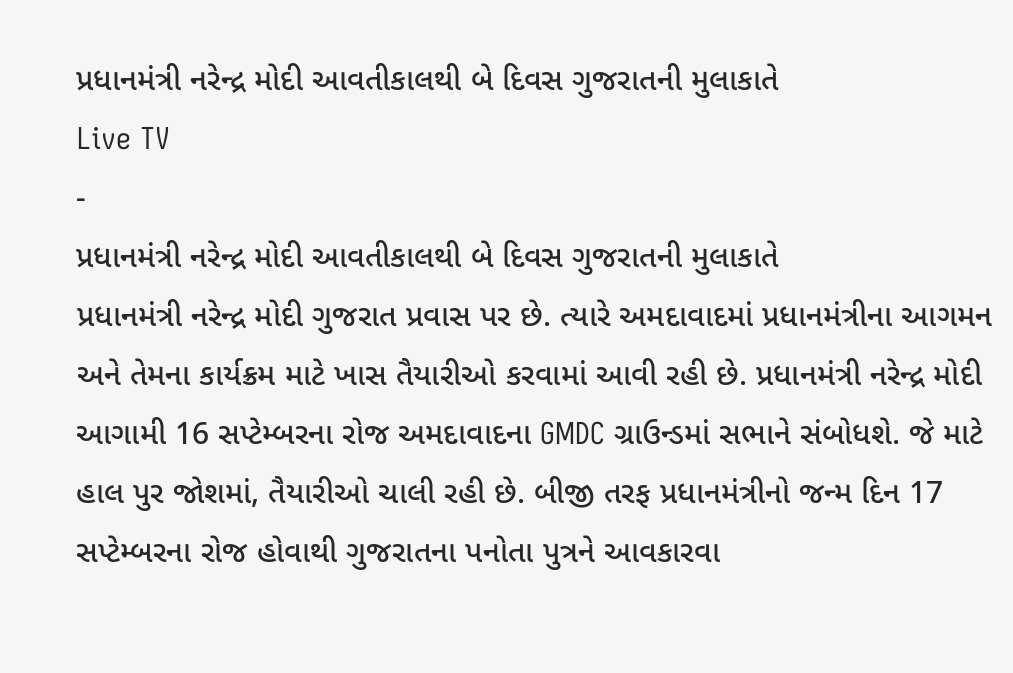પ્રધાનમંત્રી નરેન્દ્ર મોદી આવતીકાલથી બે દિવસ ગુજરાતની મુલાકાતે
Live TV
-
પ્રધાનમંત્રી નરેન્દ્ર મોદી આવતીકાલથી બે દિવસ ગુજરાતની મુલાકાતે
પ્રધાનમંત્રી નરેન્દ્ર મોદી ગુજરાત પ્રવાસ પર છે. ત્યારે અમદાવાદમાં પ્રધાનમંત્રીના આગમન અને તેમના કાર્યક્રમ માટે ખાસ તૈયારીઓ કરવામાં આવી રહી છે. પ્રધાનમંત્રી નરેન્દ્ર મોદી આગામી 16 સપ્ટેમ્બરના રોજ અમદાવાદના GMDC ગ્રાઉન્ડમાં સભાને સંબોધશે. જે માટે હાલ પુર જોશમાં, તૈયારીઓ ચાલી રહી છે. બીજી તરફ પ્રધાનમંત્રીનો જન્મ દિન 17 સપ્ટેમ્બરના રોજ હોવાથી ગુજરાતના પનોતા પુત્રને આવકારવા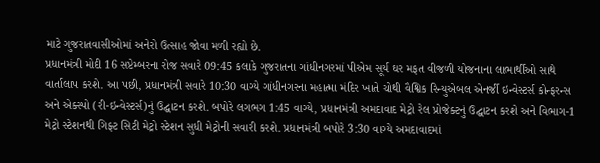માટે ગુજરાતવાસીઓમાં અનેરો ઉત્સાહ જોવા મળી રહ્યો છે.
પ્રધાનમંત્રી મોદી 16 સપ્ટેમ્બરના રોજ સવારે 09:45 કલાકે ગુજરાતના ગાંધીનગરમાં પીએમ સૂર્ય ઘર મફત વીજળી યોજનાના લાભાર્થીઓ સાથે વાર્તાલાપ કરશે. આ પછી, પ્રધાનમંત્રી સવારે 10:30 વાગ્યે ગાંધીનગરના મહાત્મા મંદિર ખાતે ચોથી વૈશ્વિક રિન્યુએબલ એનર્જી ઇન્વેસ્ટર્સ કોન્ફરન્સ અને એક્સ્પો (રી-ઇન્વેસ્ટર્સ)નું ઉદ્ઘાટન કરશે. બપોરે લગભગ 1:45 વાગ્યે, પ્રધાનમંત્રી અમદાવાદ મેટ્રો રેલ પ્રોજેક્ટનું ઉદ્ઘાટન કરશે અને વિભાગ-1 મેટ્રો સ્ટેશનથી ગિફ્ટ સિટી મેટ્રો સ્ટેશન સુધી મેટ્રોની સવારી કરશે. પ્રધાનમંત્રી બપોરે 3:30 વાગ્યે અમદાવાદમાં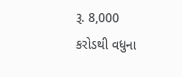રૂ. 8,000 કરોડથી વધુના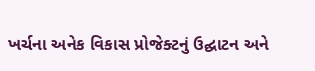ખર્ચના અનેક વિકાસ પ્રોજેક્ટનું ઉદ્ઘાટન અને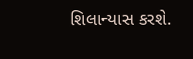શિલાન્યાસ કરશે.